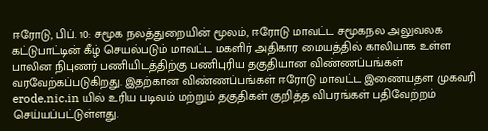ஈரோடு, பிப். 10: சமூக நலத்துறையின் மூலம், ஈரோடு மாவட்ட சமூகநல அலுவலக கட்டுபாட்டின் கீழ் செயல்படும் மாவட்ட மகளிர் அதிகார மையத்தில் காலியாக உள்ள பாலின நிபுணர் பணியிடத்திற்கு பணிபுரிய தகுதியான விண்ணப்பங்கள் வரவேற்கப்படுகிறது. இதற்கான விண்ணப்பங்கள் ஈரோடு மாவட்ட இணையதள முகவரி erode.nic.in யில் உரிய படிவம் மற்றும் தகுதிகள் குறித்த விபரங்கள் பதிவேற்றம் செய்யப்பட்டுள்ளது.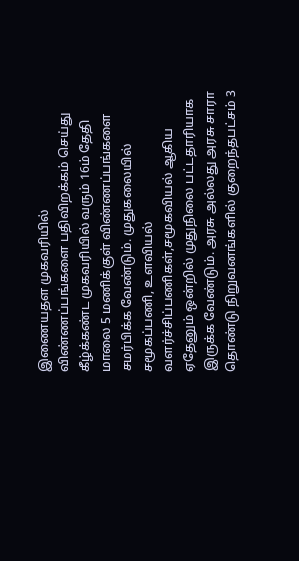இணையதள முகவரியில் விண்ணப்பங்களை பதிவிறக்கம் செய்து கீழ்க்கண்ட முகவரியில் வரும் 16ம் தேதி மாலை 5 மணிக்குள் விண்ணப்பங்களை சமர்பிக்க வேண்டும். முதுகலையில் சமூகப்பணி, உளவியல் வளர்ச்சிப்பணிகள்,சமூகவியல் ஆகிய ஏதேனும் ஒன்றில் முதுநிலை பட்டதாரியாக இருக்க வேண்டும். அரசு அல்லது அரசு சாரா தொண்டு நிறுவனங்களில் குறைந்தபட்சம் 3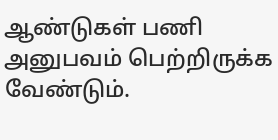ஆண்டுகள் பணி அனுபவம் பெற்றிருக்க வேண்டும்.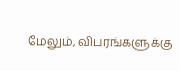மேலும், விபரங்களுக்கு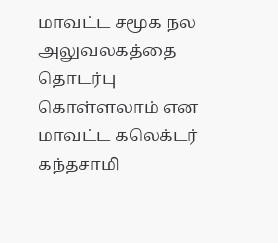மாவட்ட சமூக நல அலுவலகத்தை தொடர்பு கொள்ளலாம் என மாவட்ட கலெக்டர் கந்தசாமி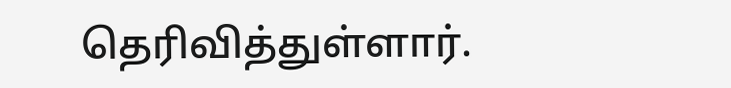தெரிவித்துள்ளார்.